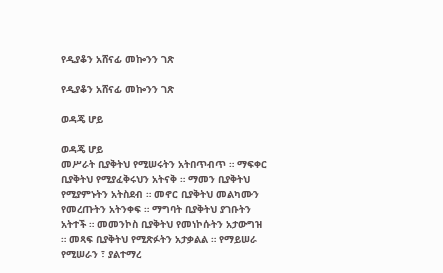የዲያቆን አሸናፊ መኰንን ገጽ

የዲያቆን አሸናፊ መኰንን ገጽ

ወዳጄ ሆይ

ወዳጄ ሆይ
መሥራት ቢያቅትህ የሚሠሩትን አትበጥብጥ ። ማፍቀር ቢያቅትህ የሚያፈቅሩህን አትናቅ ። ማመን ቢያቅትህ የሚያምኑትን አትስደብ ። መኖር ቢያቅትህ መልካሙን የመረጡትን አትንቀፍ ። ማግባት ቢያቅትህ ያገቡትን አትተች ። መመንኮስ ቢያቅትህ የመነኮሱትን አታውግዝ ። መጻፍ ቢያቅትህ የሚጽፉትን አታቃልል ። የማይሠራ የሚሠራን ፣ ያልተማረ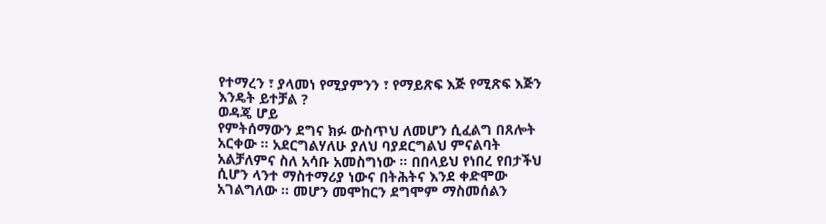የተማረን ፣ ያላመነ የሚያምንን ፣ የማይጽፍ እጅ የሚጽፍ እጅን እንዴት ይተቻል ?
ወዳጄ ሆይ
የምትሰማውን ደግና ክፉ ውስጥህ ለመሆን ሲፈልግ በጸሎት አርቀው ። አደርግልሃለሁ ያለህ ባያደርግልህ ምናልባት አልቻለምና ስለ አሳቡ አመስግነው ። በበላይህ የነበረ የበታችህ ሲሆን ላንተ ማስተማሪያ ነውና በትሕትና እንደ ቀድሞው አገልግለው ። መሆን መሞከርን ደግሞም ማስመሰልን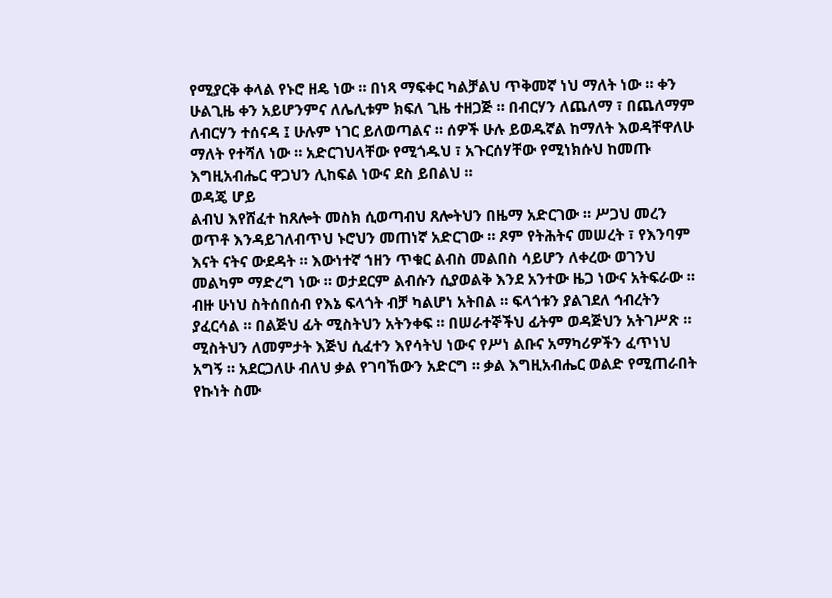የሚያርቅ ቀላል የኑሮ ዘዴ ነው ። በነጻ ማፍቀር ካልቻልህ ጥቅመኛ ነህ ማለት ነው ። ቀን ሁልጊዜ ቀን አይሆንምና ለሌሊቱም ክፍለ ጊዜ ተዘጋጅ ። በብርሃን ለጨለማ ፣ በጨለማም ለብርሃን ተሰናዳ ፤ ሁሉም ነገር ይለወጣልና ። ሰዎች ሁሉ ይወዱኛል ከማለት እወዳቸዋለሁ ማለት የተሻለ ነው ። አድርገህላቸው የሚጎዱህ ፣ አጉርሰሃቸው የሚነክሱህ ከመጡ እግዚአብሔር ዋጋህን ሊከፍል ነውና ደስ ይበልህ ።
ወዳጄ ሆይ
ልብህ እየሸፈተ ከጸሎት መስክ ሲወጣብህ ጸሎትህን በዜማ አድርገው ። ሥጋህ መረን ወጥቶ እንዳይገለብጥህ ኑሮህን መጠነኛ አድርገው ። ጾም የትሕትና መሠረት ፣ የእንባም እናት ናትና ውደዳት ። እውነተኛ ኀዘን ጥቁር ልብስ መልበስ ሳይሆን ለቀረው ወገንህ መልካም ማድረግ ነው ። ወታደርም ልብሱን ሲያወልቅ እንደ አንተው ዜጋ ነውና አትፍራው ። ብዙ ሁነህ ስትሰበሰብ የእኔ ፍላጎት ብቻ ካልሆነ አትበል ። ፍላጎቱን ያልገደለ ኅብረትን ያፈርሳል ። በልጅህ ፊት ሚስትህን አትንቀፍ ። በሠራተኞችህ ፊትም ወዳጅህን አትገሥጽ ። ሚስትህን ለመምታት እጅህ ሲፈተን እየሳትህ ነውና የሥነ ልቡና አማካሪዎችን ፈጥነህ አግኝ ። አደርጋለሁ ብለህ ቃል የገባኸውን አድርግ ። ቃል እግዚአብሔር ወልድ የሚጠራበት የኩነት ስሙ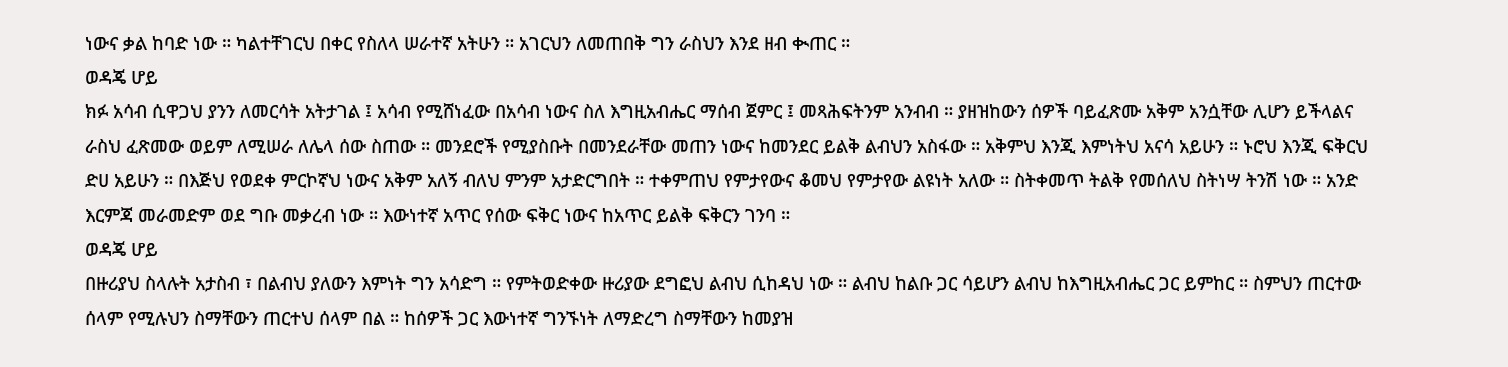ነውና ቃል ከባድ ነው ። ካልተቸገርህ በቀር የስለላ ሠራተኛ አትሁን ። አገርህን ለመጠበቅ ግን ራስህን እንደ ዘብ ቊጠር ።
ወዳጄ ሆይ
ክፉ አሳብ ሲዋጋህ ያንን ለመርሳት አትታገል ፤ አሳብ የሚሸነፈው በአሳብ ነውና ስለ እግዚአብሔር ማሰብ ጀምር ፤ መጻሕፍትንም አንብብ ። ያዘዝከውን ሰዎች ባይፈጽሙ አቅም አንሷቸው ሊሆን ይችላልና ራስህ ፈጽመው ወይም ለሚሠራ ለሌላ ሰው ስጠው ። መንደሮች የሚያስቡት በመንደራቸው መጠን ነውና ከመንደር ይልቅ ልብህን አስፋው ። አቅምህ እንጂ እምነትህ አናሳ አይሁን ። ኑሮህ እንጂ ፍቅርህ ድሀ አይሁን ። በእጅህ የወደቀ ምርኮኛህ ነውና አቅም አለኝ ብለህ ምንም አታድርግበት ። ተቀምጠህ የምታየውና ቆመህ የምታየው ልዩነት አለው ። ስትቀመጥ ትልቅ የመሰለህ ስትነሣ ትንሽ ነው ። አንድ እርምጃ መራመድም ወደ ግቡ መቃረብ ነው ። እውነተኛ አጥር የሰው ፍቅር ነውና ከአጥር ይልቅ ፍቅርን ገንባ ።
ወዳጄ ሆይ
በዙሪያህ ስላሉት አታስብ ፣ በልብህ ያለውን እምነት ግን አሳድግ ። የምትወድቀው ዙሪያው ደግፎህ ልብህ ሲከዳህ ነው ። ልብህ ከልቡ ጋር ሳይሆን ልብህ ከእግዚአብሔር ጋር ይምከር ። ስምህን ጠርተው ሰላም የሚሉህን ስማቸውን ጠርተህ ሰላም በል ። ከሰዎች ጋር እውነተኛ ግንኙነት ለማድረግ ስማቸውን ከመያዝ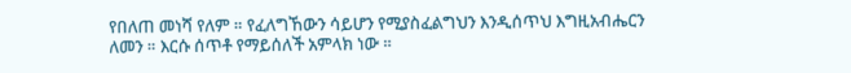የበለጠ መነሻ የለም ። የፈለግኸውን ሳይሆን የሚያስፈልግህን እንዲሰጥህ እግዚአብሔርን ለመን ። እርሱ ሰጥቶ የማይሰለች አምላክ ነው ።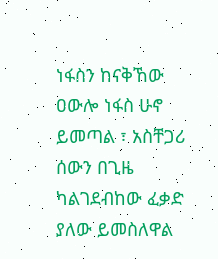ነፋስን ከናቅኸው ዐውሎ ነፋስ ሁኖ ይመጣል ፣ አስቸጋሪ ሰውን በጊዜ ካልገደብከው ፈቃድ ያለው ይመስለዋል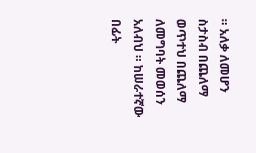። አለቃ ለመሆን ስታስብ በጨለማ ወጥተህ በጨለማ ለመግባት መወሰን አለብህ ። ከሠራተኛው በፊት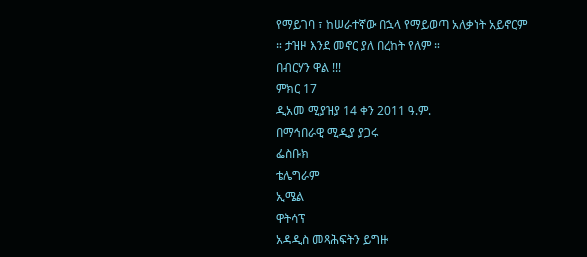የማይገባ ፣ ከሠራተኛው በኋላ የማይወጣ አለቃነት አይኖርም ። ታዝዞ እንደ መኖር ያለ በረከት የለም ።
በብርሃን ዋል !!!
ምክር 17
ዲአመ ሚያዝያ 14 ቀን 2011 ዓ.ም.
በማኅበራዊ ሚዲያ ያጋሩ
ፌስቡክ
ቴሌግራም
ኢሜል
ዋትሳፕ
አዳዲስ መጻሕፍትን ይግዙ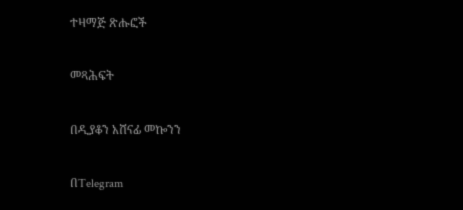ተዛማጅ ጽሑፎች

መጻሕፍት

በዲያቆን አሸናፊ መኰንን

በTelegram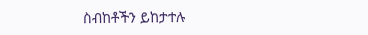ስብከቶችን ይከታተሉ